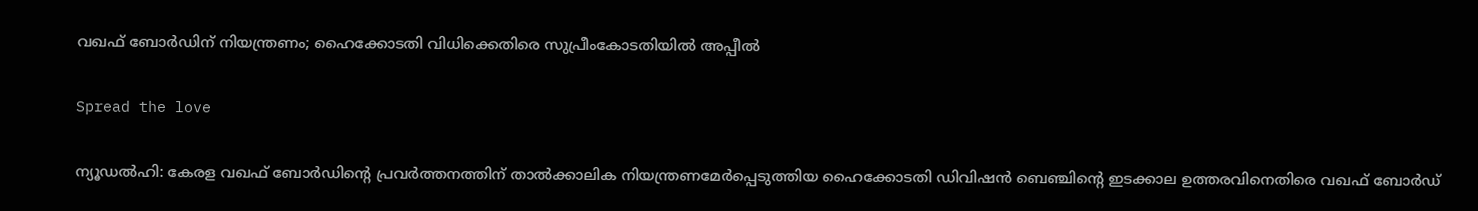വഖഫ് ബോര്‍ഡിന് നിയന്ത്രണം; ഹൈക്കോടതി വിധിക്കെതിരെ സുപ്രീംകോടതിയില്‍ അപ്പീല്‍

Spread the love

ന്യൂഡല്‍ഹി: കേരള വഖഫ് ബോര്‍ഡിന്റെ പ്രവര്‍ത്തനത്തിന് താല്‍ക്കാലിക നിയന്ത്രണമേര്‍പ്പെടുത്തിയ ഹൈക്കോടതി ഡിവിഷന്‍ ബെഞ്ചിന്റെ ഇടക്കാല ഉത്തരവിനെതിരെ വഖഫ് ബോര്‍ഡ്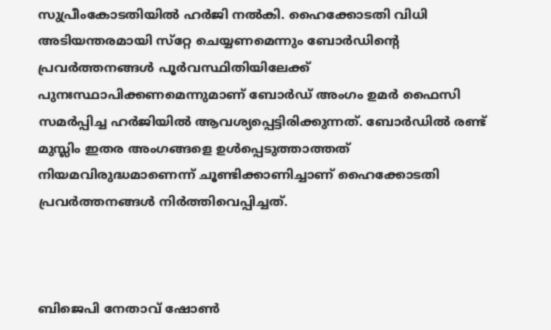സുപ്രീംകോടതിയില്‍ ഹര്‍ജി നല്‍കി. ഹൈക്കോടതി വിധി അടിയന്തരമായി സ്‌റ്റേ ചെയ്യണമെന്നും ബോര്‍ഡിന്റെ പ്രവര്‍ത്തനങ്ങള്‍ പൂര്‍വസ്ഥിതിയിലേക്ക് പുനഃസ്ഥാപിക്കണമെന്നുമാണ് ബോര്‍ഡ് അംഗം ഉമര്‍ ഫൈസി സമര്‍പ്പിച്ച ഹര്‍ജിയില്‍ ആവശ്യപ്പെട്ടിരിക്കുന്നത്. ബോര്‍ഡില്‍ രണ്ട് മുസ്ലിം ഇതര അംഗങ്ങളെ ഉള്‍പ്പെടുത്താത്തത് നിയമവിരുദ്ധമാണെന്ന് ചൂണ്ടിക്കാണിച്ചാണ് ഹൈക്കോടതി പ്രവര്‍ത്തനങ്ങള്‍ നിര്‍ത്തിവെപ്പിച്ചത്.



ബിജെപി നേതാവ് ഷോണ്‍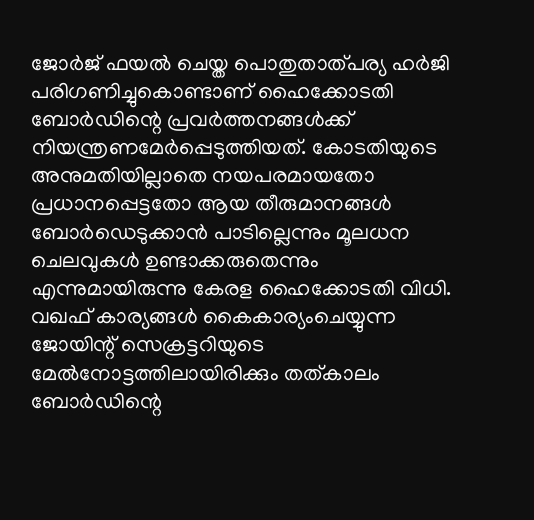ജോര്‍ജ് ഫയല്‍ ചെയ്ത പൊതുതാത്പര്യ ഹര്‍ജി പരിഗണിച്ചുകൊണ്ടാണ് ഹൈക്കോടതി ബോര്‍ഡിന്റെ പ്രവര്‍ത്തനങ്ങള്‍ക്ക് നിയന്ത്രണമേര്‍പ്പെടുത്തിയത്. കോടതിയുടെ അനുമതിയില്ലാതെ നയപരമായതോ പ്രധാനപ്പെട്ടതോ ആയ തീരുമാനങ്ങള്‍ ബോര്‍ഡെടുക്കാന്‍ പാടില്ലെന്നും മൂലധന ചെലവുകള്‍ ഉണ്ടാക്കരുതെന്നും എന്നുമായിരുന്നു കേരള ഹൈക്കോടതി വിധി. വഖഫ് കാര്യങ്ങള്‍ കൈകാര്യംചെയ്യുന്ന ജോയിന്റ് സെക്രട്ടറിയുടെ മേല്‍നോട്ടത്തിലായിരിക്കും തത്കാലം ബോര്‍ഡിന്റെ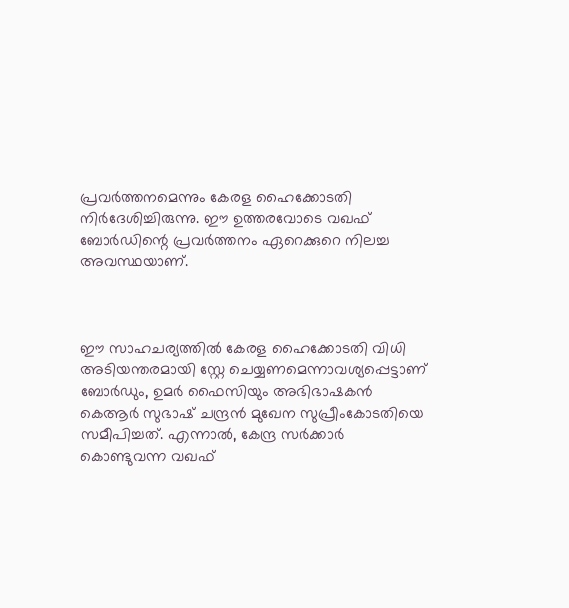പ്രവര്‍ത്തനമെന്നും കേരള ഹൈക്കോടതി നിര്‍ദേശിച്ചിരുന്നു. ഈ ഉത്തരവോടെ വഖഫ് ബോര്‍ഡിന്റെ പ്രവര്‍ത്തനം ഏറെക്കുറെ നിലച്ച അവസ്ഥയാണ്.



ഈ സാഹചര്യത്തില്‍ കേരള ഹൈക്കോടതി വിധി അടിയന്തരമായി സ്റ്റേ ചെയ്യണമെന്നാവശ്യപ്പെട്ടാണ് ബോര്‍ഡും, ഉമര്‍ ഫൈസിയും അഭിഭാഷകന്‍ കെആര്‍ സുഭാഷ് ചന്ദ്രന്‍ മുഖേന സുപ്രീംകോടതിയെ സമീപിച്ചത്. എന്നാല്‍, കേന്ദ്ര സര്‍ക്കാര്‍ കൊണ്ടുവന്ന വഖഫ്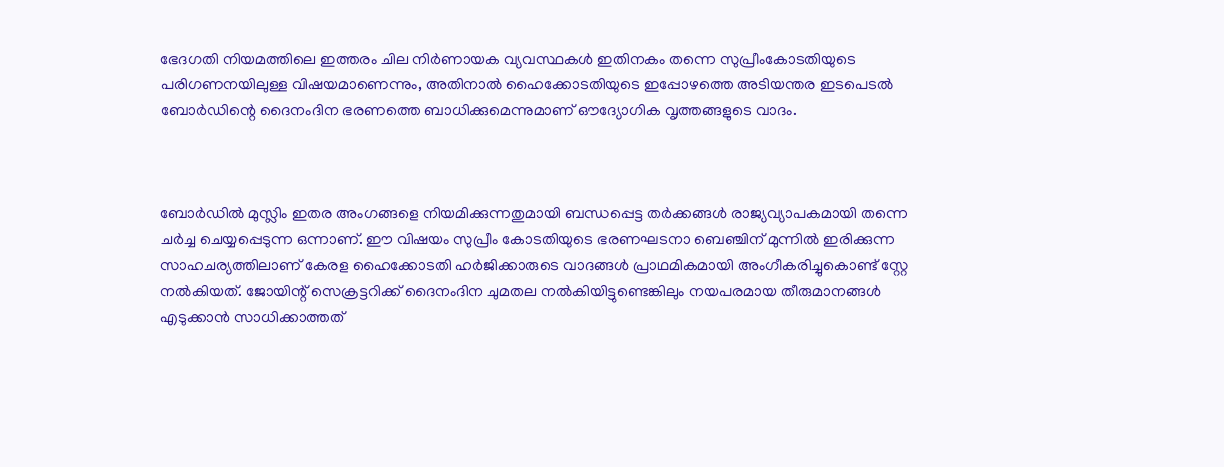ഭേദഗതി നിയമത്തിലെ ഇത്തരം ചില നിര്‍ണായക വ്യവസ്ഥകള്‍ ഇതിനകം തന്നെ സുപ്രീംകോടതിയുടെ പരിഗണനയിലുള്ള വിഷയമാണെന്നും, അതിനാല്‍ ഹൈക്കോടതിയുടെ ഇപ്പോഴത്തെ അടിയന്തര ഇടപെടല്‍ ബോര്‍ഡിന്റെ ദൈനംദിന ഭരണത്തെ ബാധിക്കുമെന്നുമാണ് ഔദ്യോഗിക വൃത്തങ്ങളുടെ വാദം.



ബോര്‍ഡില്‍ മുസ്ലിം ഇതര അംഗങ്ങളെ നിയമിക്കുന്നതുമായി ബന്ധപ്പെട്ട തര്‍ക്കങ്ങള്‍ രാജ്യവ്യാപകമായി തന്നെ ചര്‍ച്ച ചെയ്യപ്പെടുന്ന ഒന്നാണ്. ഈ വിഷയം സുപ്രീം കോടതിയുടെ ഭരണഘടനാ ബെഞ്ചിന് മുന്നില്‍ ഇരിക്കുന്ന സാഹചര്യത്തിലാണ് കേരള ഹൈക്കോടതി ഹര്‍ജിക്കാരുടെ വാദങ്ങള്‍ പ്രാഥമികമായി അംഗീകരിച്ചുകൊണ്ട് സ്റ്റേ നല്‍കിയത്. ജോയിന്റ് സെക്രട്ടറിക്ക് ദൈനംദിന ചുമതല നല്‍കിയിട്ടുണ്ടെങ്കിലും നയപരമായ തീരുമാനങ്ങള്‍ എടുക്കാന്‍ സാധിക്കാത്തത്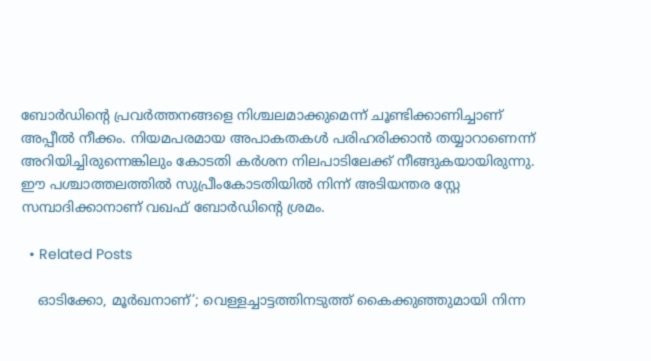ബോര്‍ഡിന്റെ പ്രവര്‍ത്തനങ്ങളെ നിശ്ചലമാക്കുമെന്ന് ചൂണ്ടിക്കാണിച്ചാണ് അപ്പീല്‍ നീക്കം. നിയമപരമായ അപാകതകള്‍ പരിഹരിക്കാന്‍ തയ്യാറാണെന്ന് അറിയിച്ചിരുന്നെങ്കിലും കോടതി കര്‍ശന നിലപാടിലേക്ക് നീങ്ങുകയായിരുന്നു. ഈ പശ്ചാത്തലത്തില്‍ സുപ്രീംകോടതിയില്‍ നിന്ന് അടിയന്തര സ്റ്റേ സമ്പാദിക്കാനാണ് വഖഫ് ബോര്‍ഡിന്റെ ശ്രമം.

  • Related Posts

    ഓടിക്കോ, മൂർഖനാണ്’; വെള്ളച്ചാട്ടത്തിനടുത്ത് കൈക്കുഞ്ഞുമായി നിന്ന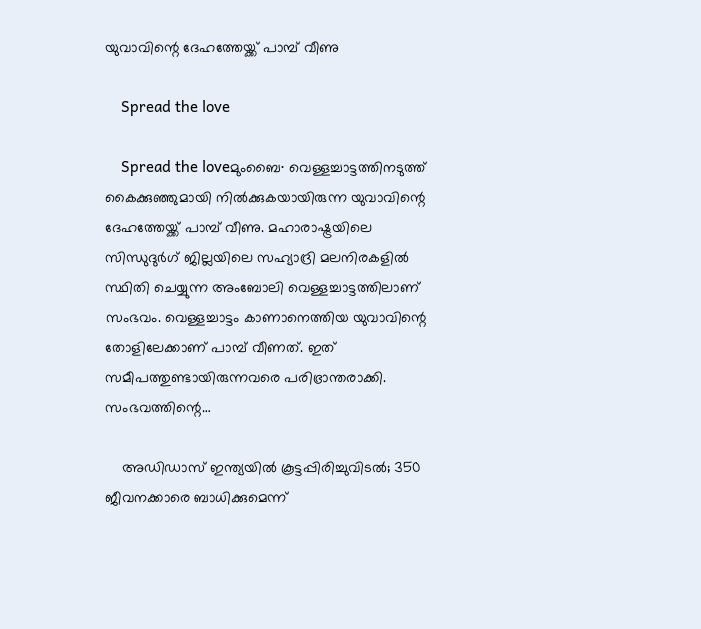യുവാവിന്റെ ദേഹത്തേയ്ക്ക് പാമ്പ് വീണു

    Spread the love

    Spread the loveമുംബൈ∙ വെള്ളച്ചാട്ടത്തിനടുത്ത് കൈക്കുഞ്ഞുമായി നിൽക്കുകയായിരുന്ന യുവാവിന്റെ ദേഹത്തേയ്ക്ക് പാമ്പ് വീണു. മഹാരാഷ്ട്രയിലെ സിന്ധുദുർഗ് ജില്ലയിലെ സഹ്യാദ്രി മലനിരകളിൽ സ്ഥിതി ചെയ്യുന്ന അംബോലി വെള്ളച്ചാട്ടത്തിലാണ് സംഭവം. വെള്ളച്ചാട്ടം കാണാനെത്തിയ യുവാവിന്റെ തോളിലേക്കാണ് പാമ്പ് വീണത്. ഇത് സമീപത്തുണ്ടായിരുന്നവരെ പരിഭ്രാന്തരാക്കി. സംഭവത്തിന്റെ…

    അഡിഡാസ് ഇന്ത്യയില്‍ കൂട്ടപ്പിരിച്ചുവിടല്‍; 350 ജീവനക്കാരെ ബാധിക്കുമെന്ന്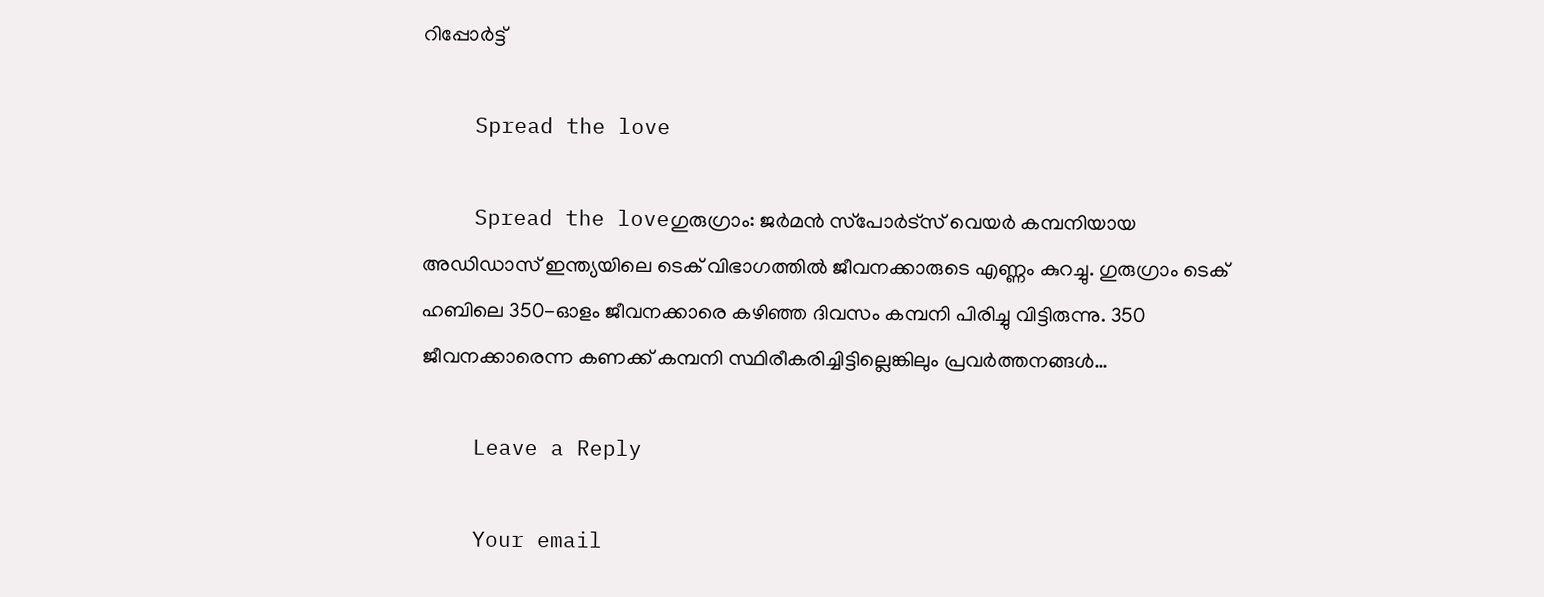റിപ്പോര്‍ട്ട്

    Spread the love

    Spread the loveഗുരുഗ്രാം: ജര്‍മന്‍ സ്‌പോര്‍ട്‌സ് വെയര്‍ കമ്പനിയായ അഡിഡാസ് ഇന്ത്യയിലെ ടെക് വിഭാഗത്തില്‍ ജീവനക്കാരുടെ എണ്ണം കുറച്ചു. ഗുരുഗ്രാം ടെക് ഹബിലെ 350-ഓളം ജീവനക്കാരെ കഴിഞ്ഞ ദിവസം കമ്പനി പിരിച്ചു വിട്ടിരുന്നു. 350 ജീവനക്കാരെന്ന കണക്ക് കമ്പനി സ്ഥിരീകരിച്ചിട്ടില്ലെങ്കിലും പ്രവര്‍ത്തനങ്ങള്‍…

    Leave a Reply

    Your email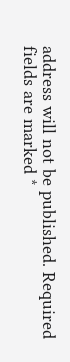address will not be published. Required fields are marked *